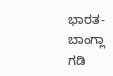ಭಾರತ-ಬಾಂಗ್ಲಾ ಗಡಿ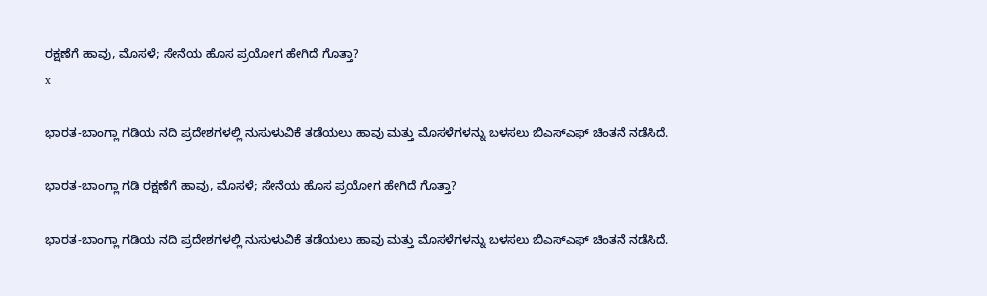ರಕ್ಷಣೆಗೆ ಹಾವು, ಮೊಸಳೆ; ಸೇನೆಯ ಹೊಸ ಪ್ರಯೋಗ ಹೇಗಿದೆ ಗೊತ್ತಾ?
x

ಭಾರತ-ಬಾಂಗ್ಲಾ ಗಡಿಯ ನದಿ ಪ್ರದೇಶಗಳಲ್ಲಿ ನುಸುಳುವಿಕೆ ತಡೆಯಲು ಹಾವು ಮತ್ತು ಮೊಸಳೆಗಳನ್ನು ಬಳಸಲು ಬಿಎಸ್‌ಎಫ್ ಚಿಂತನೆ ನಡೆಸಿದೆ.

ಭಾರತ-ಬಾಂಗ್ಲಾ ಗಡಿ ರಕ್ಷಣೆಗೆ ಹಾವು, ಮೊಸಳೆ; ಸೇನೆಯ ಹೊಸ ಪ್ರಯೋಗ ಹೇಗಿದೆ ಗೊತ್ತಾ?

ಭಾರತ-ಬಾಂಗ್ಲಾ ಗಡಿಯ ನದಿ ಪ್ರದೇಶಗಳಲ್ಲಿ ನುಸುಳುವಿಕೆ ತಡೆಯಲು ಹಾವು ಮತ್ತು ಮೊಸಳೆಗಳನ್ನು ಬಳಸಲು ಬಿಎಸ್‌ಎಫ್ ಚಿಂತನೆ ನಡೆಸಿದೆ.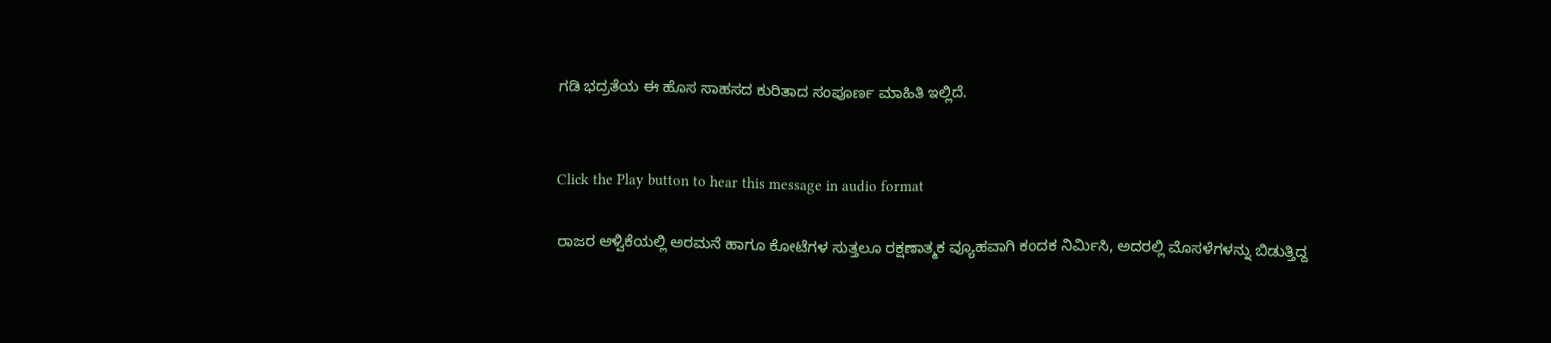ಗಡಿ ಭದ್ರತೆಯ ಈ ಹೊಸ ಸಾಹಸದ ಕುರಿತಾದ ಸಂಪೂರ್ಣ ಮಾಹಿತಿ ಇಲ್ಲಿದೆ.


Click the Play button to hear this message in audio format

ರಾಜರ ಆಳ್ವಿಕೆಯಲ್ಲಿ ಅರಮನೆ ಹಾಗೂ ಕೋಟೆಗಳ ಸುತ್ತಲೂ ರಕ್ಷಣಾತ್ಮಕ ವ್ಯೂಹವಾಗಿ ಕಂದಕ ನಿರ್ಮಿಸಿ, ಅದರಲ್ಲಿ ಮೊಸಳೆಗಳನ್ನು ಬಿಡುತ್ತಿದ್ದ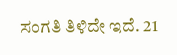ಸಂಗತಿ ತಿಳಿದೇ ಇದೆ. 21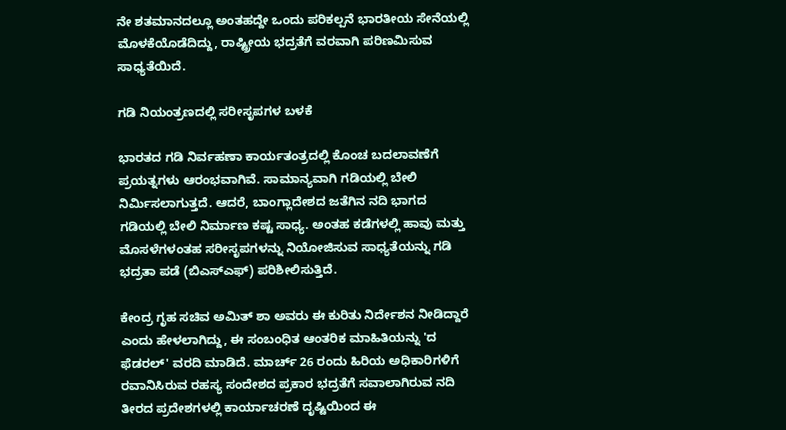ನೇ ಶತಮಾನದಲ್ಲೂ ಅಂತಹದ್ದೇ ಒಂದು ಪರಿಕಲ್ಪನೆ ಭಾರತೀಯ ಸೇನೆಯಲ್ಲಿ ಮೊಳಕೆಯೊಡೆದಿದ್ದು, ರಾಷ್ಟ್ರೀಯ ಭದ್ರತೆಗೆ ವರವಾಗಿ ಪರಿಣಮಿಸುವ ಸಾಧ್ಯತೆಯಿದೆ.

ಗಡಿ ನಿಯಂತ್ರಣದಲ್ಲಿ ಸರೀಸೃಪಗಳ ಬಳಕೆ

ಭಾರತದ ಗಡಿ ನಿರ್ವಹಣಾ ಕಾರ್ಯತಂತ್ರದಲ್ಲಿ ಕೊಂಚ ಬದಲಾವಣೆಗೆ ಪ್ರಯತ್ನಗಳು ಆರಂಭವಾಗಿವೆ. ಸಾಮಾನ್ಯವಾಗಿ ಗಡಿಯಲ್ಲಿ ಬೇಲಿ ನಿರ್ಮಿಸಲಾಗುತ್ತದೆ. ಆದರೆ, ಬಾಂಗ್ಲಾದೇಶದ ಜತೆಗಿನ ನದಿ ಭಾಗದ ಗಡಿಯಲ್ಲಿ ಬೇಲಿ ನಿರ್ಮಾಣ ಕಷ್ಟ ಸಾಧ್ಯ. ಅಂತಹ ಕಡೆಗಳಲ್ಲಿ ಹಾವು ಮತ್ತು ಮೊಸಳೆಗಳಂತಹ ಸರೀಸೃಪಗಳನ್ನು ನಿಯೋಜಿಸುವ ಸಾಧ್ಯತೆಯನ್ನು ಗಡಿ ಭದ್ರತಾ ಪಡೆ (ಬಿಎಸ್‌ಎಫ್) ಪರಿಶೀಲಿಸುತ್ತಿದೆ.

ಕೇಂದ್ರ ಗೃಹ ಸಚಿವ ಅಮಿತ್ ಶಾ ಅವರು ಈ ಕುರಿತು ನಿರ್ದೇಶನ ನೀಡಿದ್ದಾರೆ ಎಂದು ಹೇಳಲಾಗಿದ್ದು, ಈ ಸಂಬಂಧಿತ ಆಂತರಿಕ ಮಾಹಿತಿಯನ್ನು 'ದ ಫೆಡರಲ್' ವರದಿ ಮಾಡಿದೆ. ಮಾರ್ಚ್ 26 ರಂದು ಹಿರಿಯ ಅಧಿಕಾರಿಗಳಿಗೆ ರವಾನಿಸಿರುವ ರಹಸ್ಯ ಸಂದೇಶದ ಪ್ರಕಾರ ಭದ್ರತೆಗೆ ಸವಾಲಾಗಿರುವ ನದಿ ತೀರದ ಪ್ರದೇಶಗಳಲ್ಲಿ ಕಾರ್ಯಾಚರಣೆ ದೃಷ್ಟಿಯಿಂದ ಈ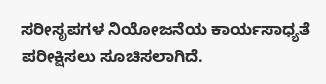ಸರೀಸೃಪಗಳ ನಿಯೋಜನೆಯ ಕಾರ್ಯಸಾಧ್ಯತೆ ಪರೀಕ್ಷಿಸಲು ಸೂಚಿಸಲಾಗಿದೆ.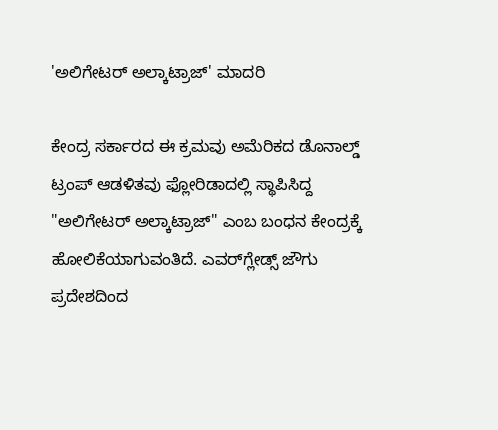'ಅಲಿಗೇಟರ್ ಅಲ್ಕಾಟ್ರಾಜ್' ಮಾದರಿ

ಕೇಂದ್ರ ಸರ್ಕಾರದ ಈ ಕ್ರಮವು ಅಮೆರಿಕದ ಡೊನಾಲ್ಡ್ ಟ್ರಂಪ್ ಆಡಳಿತವು ಫ್ಲೋರಿಡಾದಲ್ಲಿ ಸ್ಥಾಪಿಸಿದ್ದ "ಅಲಿಗೇಟರ್ ಅಲ್ಕಾಟ್ರಾಜ್" ಎಂಬ ಬಂಧನ ಕೇಂದ್ರಕ್ಕೆ ಹೋಲಿಕೆಯಾಗುವಂತಿದೆ. ಎವರ್‌ಗ್ಲೇಡ್ಸ್ ಜೌಗು ಪ್ರದೇಶದಿಂದ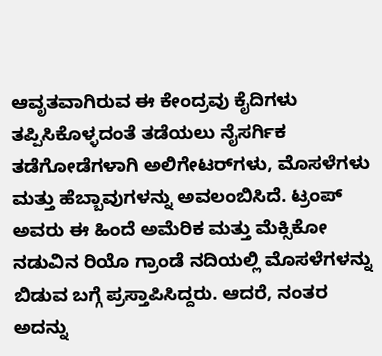ಆವೃತವಾಗಿರುವ ಈ ಕೇಂದ್ರವು ಕೈದಿಗಳು ತಪ್ಪಿಸಿಕೊಳ್ಳದಂತೆ ತಡೆಯಲು ನೈಸರ್ಗಿಕ ತಡೆಗೋಡೆಗಳಾಗಿ ಅಲಿಗೇಟರ್‌ಗಳು, ಮೊಸಳೆಗಳು ಮತ್ತು ಹೆಬ್ಬಾವುಗಳನ್ನು ಅವಲಂಬಿಸಿದೆ. ಟ್ರಂಪ್ ಅವರು ಈ ಹಿಂದೆ ಅಮೆರಿಕ ಮತ್ತು ಮೆಕ್ಸಿಕೋ ನಡುವಿನ ರಿಯೊ ಗ್ರಾಂಡೆ ನದಿಯಲ್ಲಿ ಮೊಸಳೆಗಳನ್ನು ಬಿಡುವ ಬಗ್ಗೆ ಪ್ರಸ್ತಾಪಿಸಿದ್ದರು. ಆದರೆ, ನಂತರ ಅದನ್ನು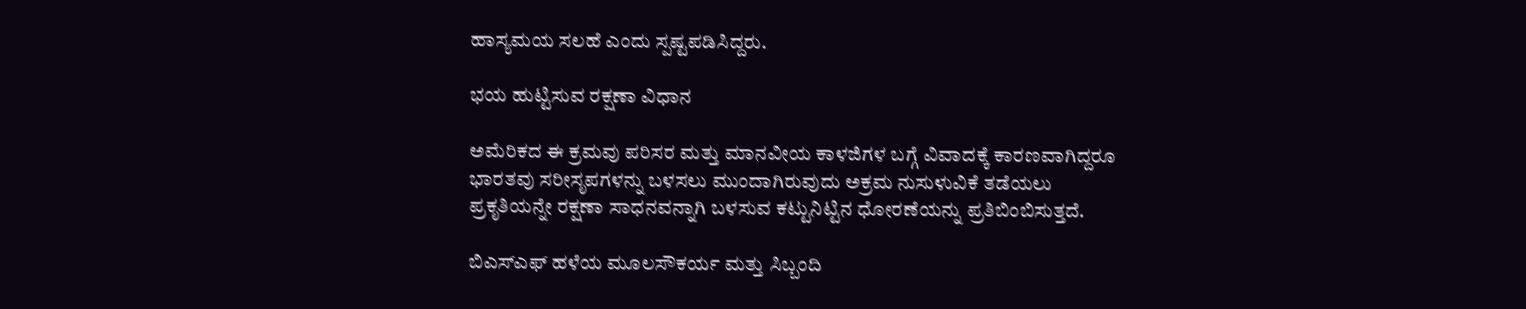ಹಾಸ್ಯಮಯ ಸಲಹೆ ಎಂದು ಸ್ಪಷ್ಟಪಡಿಸಿದ್ದರು.

ಭಯ ಹುಟ್ಟಿಸುವ ರಕ್ಷಣಾ ವಿಧಾನ

ಅಮೆರಿಕದ ಈ ಕ್ರಮವು ಪರಿಸರ ಮತ್ತು ಮಾನವೀಯ ಕಾಳಜಿಗಳ ಬಗ್ಗೆ ವಿವಾದಕ್ಕೆ ಕಾರಣವಾಗಿದ್ದರೂ ಭಾರತವು ಸರೀಸೃಪಗಳನ್ನು ಬಳಸಲು ಮುಂದಾಗಿರುವುದು ಅಕ್ರಮ ನುಸುಳುವಿಕೆ ತಡೆಯಲು ಪ್ರಕೃತಿಯನ್ನೇ ರಕ್ಷಣಾ ಸಾಧನವನ್ನಾಗಿ ಬಳಸುವ ಕಟ್ಟುನಿಟ್ಟಿನ ಧೋರಣೆಯನ್ನು ಪ್ರತಿಬಿಂಬಿಸುತ್ತದೆ.

ಬಿಎಸ್‌ಎಫ್ ಹಳೆಯ ಮೂಲಸೌಕರ್ಯ ಮತ್ತು ಸಿಬ್ಬಂದಿ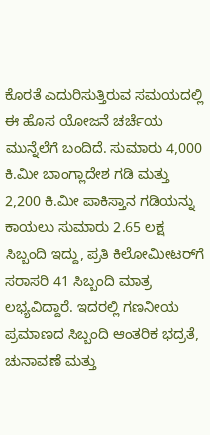ಕೊರತೆ ಎದುರಿಸುತ್ತಿರುವ ಸಮಯದಲ್ಲಿ ಈ ಹೊಸ ಯೋಜನೆ ಚರ್ಚೆಯ ಮುನ್ನೆಲೆಗೆ ಬಂದಿದೆ. ಸುಮಾರು 4,000 ಕಿ.ಮೀ ಬಾಂಗ್ಲಾದೇಶ ಗಡಿ ಮತ್ತು 2,200 ಕಿ.ಮೀ ಪಾಕಿಸ್ತಾನ ಗಡಿಯನ್ನು ಕಾಯಲು ಸುಮಾರು 2.65 ಲಕ್ಷ ಸಿಬ್ಬಂದಿ ಇದ್ದು, ಪ್ರತಿ ಕಿಲೋಮೀಟರ್‌ಗೆ ಸರಾಸರಿ 41 ಸಿಬ್ಬಂದಿ ಮಾತ್ರ ಲಭ್ಯವಿದ್ದಾರೆ. ಇದರಲ್ಲಿ ಗಣನೀಯ ಪ್ರಮಾಣದ ಸಿಬ್ಬಂದಿ ಆಂತರಿಕ ಭದ್ರತೆ, ಚುನಾವಣೆ ಮತ್ತು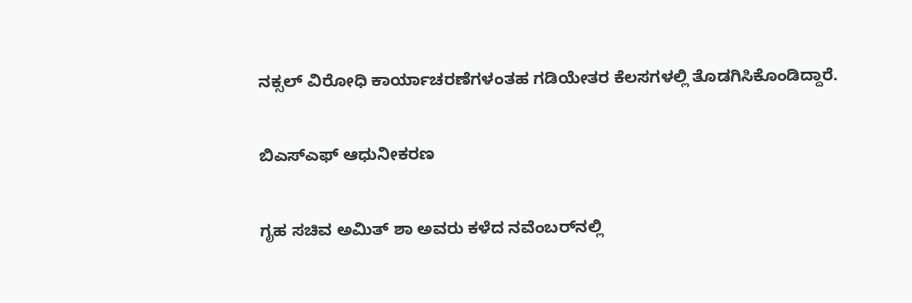ನಕ್ಸಲ್ ವಿರೋಧಿ ಕಾರ್ಯಾಚರಣೆಗಳಂತಹ ಗಡಿಯೇತರ ಕೆಲಸಗಳಲ್ಲಿ ತೊಡಗಿಸಿಕೊಂಡಿದ್ದಾರೆ.

ಬಿಎಸ್‌ಎಫ್ ಆಧುನೀಕರಣ

ಗೃಹ ಸಚಿವ ಅಮಿತ್ ಶಾ ಅವರು ಕಳೆದ ನವೆಂಬರ್‌ನಲ್ಲಿ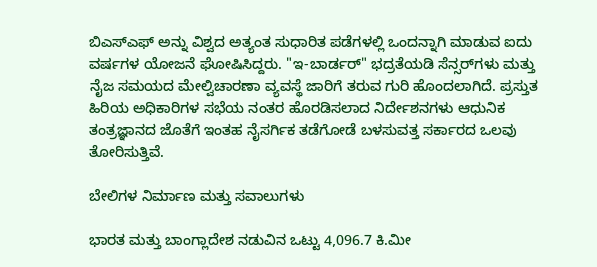ಬಿಎಸ್‌ಎಫ್ ಅನ್ನು ವಿಶ್ವದ ಅತ್ಯಂತ ಸುಧಾರಿತ ಪಡೆಗಳಲ್ಲಿ ಒಂದನ್ನಾಗಿ ಮಾಡುವ ಐದು ವರ್ಷಗಳ ಯೋಜನೆ ಘೋಷಿಸಿದ್ದರು. "ಇ-ಬಾರ್ಡರ್" ಭದ್ರತೆಯಡಿ ಸೆನ್ಸರ್‌ಗಳು ಮತ್ತು ನೈಜ ಸಮಯದ ಮೇಲ್ವಿಚಾರಣಾ ವ್ಯವಸ್ಥೆ ಜಾರಿಗೆ ತರುವ ಗುರಿ ಹೊಂದಲಾಗಿದೆ. ಪ್ರಸ್ತುತ ಹಿರಿಯ ಅಧಿಕಾರಿಗಳ ಸಭೆಯ ನಂತರ ಹೊರಡಿಸಲಾದ ನಿರ್ದೇಶನಗಳು ಆಧುನಿಕ ತಂತ್ರಜ್ಞಾನದ ಜೊತೆಗೆ ಇಂತಹ ನೈಸರ್ಗಿಕ ತಡೆಗೋಡೆ ಬಳಸುವತ್ತ ಸರ್ಕಾರದ ಒಲವು ತೋರಿಸುತ್ತಿವೆ.

ಬೇಲಿಗಳ ನಿರ್ಮಾಣ ಮತ್ತು ಸವಾಲುಗಳು

ಭಾರತ ಮತ್ತು ಬಾಂಗ್ಲಾದೇಶ ನಡುವಿನ ಒಟ್ಟು 4,096.7 ಕಿ.ಮೀ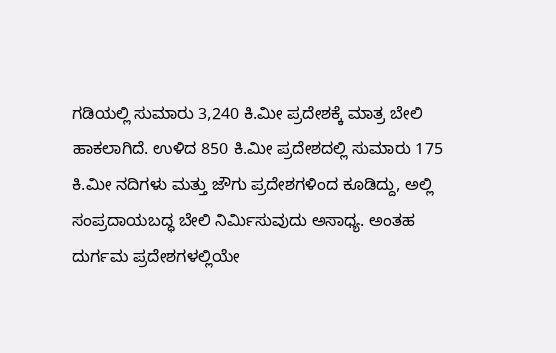ಗಡಿಯಲ್ಲಿ ಸುಮಾರು 3,240 ಕಿ.ಮೀ ಪ್ರದೇಶಕ್ಕೆ ಮಾತ್ರ ಬೇಲಿ ಹಾಕಲಾಗಿದೆ. ಉಳಿದ 850 ಕಿ.ಮೀ ಪ್ರದೇಶದಲ್ಲಿ ಸುಮಾರು 175 ಕಿ.ಮೀ ನದಿಗಳು ಮತ್ತು ಜೌಗು ಪ್ರದೇಶಗಳಿಂದ ಕೂಡಿದ್ದು, ಅಲ್ಲಿ ಸಂಪ್ರದಾಯಬದ್ಧ ಬೇಲಿ ನಿರ್ಮಿಸುವುದು ಅಸಾಧ್ಯ. ಅಂತಹ ದುರ್ಗಮ ಪ್ರದೇಶಗಳಲ್ಲಿಯೇ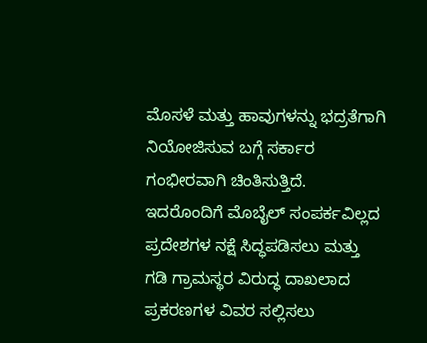ಮೊಸಳೆ ಮತ್ತು ಹಾವುಗಳನ್ನು ಭದ್ರತೆಗಾಗಿ ನಿಯೋಜಿಸುವ ಬಗ್ಗೆ ಸರ್ಕಾರ ಗಂಭೀರವಾಗಿ ಚಿಂತಿಸುತ್ತಿದೆ. ಇದರೊಂದಿಗೆ ಮೊಬೈಲ್ ಸಂಪರ್ಕವಿಲ್ಲದ ಪ್ರದೇಶಗಳ ನಕ್ಷೆ ಸಿದ್ಧಪಡಿಸಲು ಮತ್ತು ಗಡಿ ಗ್ರಾಮಸ್ಥರ ವಿರುದ್ಧ ದಾಖಲಾದ ಪ್ರಕರಣಗಳ ವಿವರ ಸಲ್ಲಿಸಲು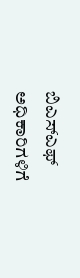ಬಿಎಸ್‌ಎಫ್ ಅಧಿಕಾರಿಗಳಿಗೆ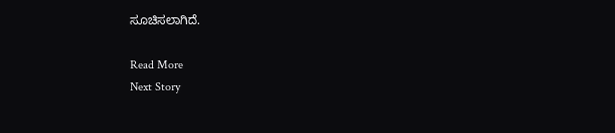ಸೂಚಿಸಲಾಗಿದೆ.

Read More
Next Story